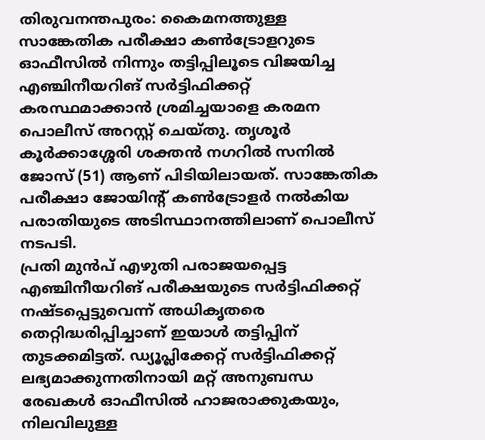തിരുവനന്തപുരം: കൈമനത്തുള്ള സാങ്കേതിക പരീക്ഷാ കൺട്രോളറുടെ ഓഫീസിൽ നിന്നും തട്ടിപ്പിലൂടെ വിജയിച്ച എഞ്ചിനീയറിങ് സർട്ടിഫിക്കറ്റ് കരസ്ഥമാക്കാൻ ശ്രമിച്ചയാളെ കരമന പൊലീസ് അറസ്റ്റ് ചെയ്തു. തൃശൂർ കൂർക്കാശ്ശേരി ശക്തൻ നഗറിൽ സനിൽ ജോസ് (51) ആണ് പിടിയിലായത്. സാങ്കേതിക പരീക്ഷാ ജോയിന്റ് കൺട്രോളർ നൽകിയ പരാതിയുടെ അടിസ്ഥാനത്തിലാണ് പൊലീസ് നടപടി.
പ്രതി മുൻപ് എഴുതി പരാജയപ്പെട്ട എഞ്ചിനീയറിങ് പരീക്ഷയുടെ സർട്ടിഫിക്കറ്റ് നഷ്ടപ്പെട്ടുവെന്ന് അധികൃതരെ തെറ്റിദ്ധരിപ്പിച്ചാണ് ഇയാൾ തട്ടിപ്പിന് തുടക്കമിട്ടത്. ഡ്യൂപ്ലിക്കേറ്റ് സർട്ടിഫിക്കറ്റ് ലഭ്യമാക്കുന്നതിനായി മറ്റ് അനുബന്ധ രേഖകൾ ഓഫീസിൽ ഹാജരാക്കുകയും, നിലവിലുള്ള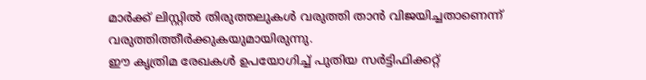മാർക്ക് ലിസ്റ്റിൽ തിരുത്തലുകൾ വരുത്തി താൻ വിജയിച്ചതാണെന്ന് വരുത്തിത്തീർക്കുകയുമായിരുന്നു.
ഈ കൃത്രിമ രേഖകൾ ഉപയോഗിച്ച് പുതിയ സർട്ടിഫിക്കറ്റ്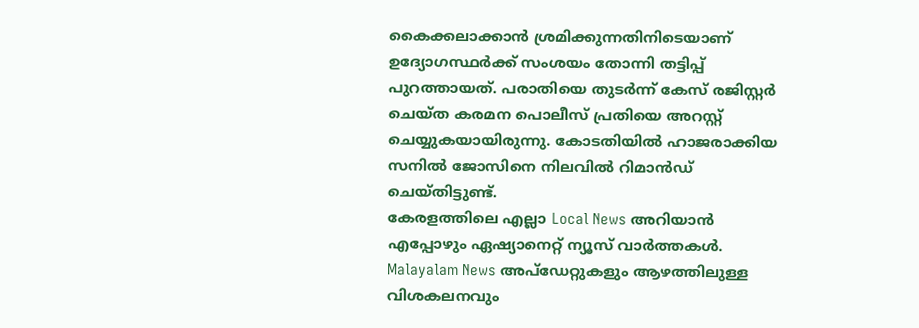കൈക്കലാക്കാൻ ശ്രമിക്കുന്നതിനിടെയാണ് ഉദ്യോഗസ്ഥർക്ക് സംശയം തോന്നി തട്ടിപ്പ് പുറത്തായത്. പരാതിയെ തുടർന്ന് കേസ് രജിസ്റ്റർ ചെയ്ത കരമന പൊലീസ് പ്രതിയെ അറസ്റ്റ് ചെയ്യുകയായിരുന്നു. കോടതിയിൽ ഹാജരാക്കിയ സനിൽ ജോസിനെ നിലവിൽ റിമാൻഡ് ചെയ്തിട്ടുണ്ട്.
കേരളത്തിലെ എല്ലാ Local News അറിയാൻ എപ്പോഴും ഏഷ്യാനെറ്റ് ന്യൂസ് വാർത്തകൾ. Malayalam News അപ്ഡേറ്റുകളും ആഴത്തിലുള്ള വിശകലനവും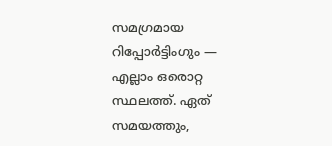സമഗ്രമായ റിപ്പോർട്ടിംഗും — എല്ലാം ഒരൊറ്റ സ്ഥലത്ത്. ഏത് സമയത്തും,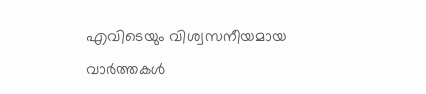എവിടെയും വിശ്വസനീയമായ വാർത്തകൾ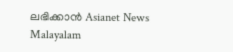ലഭിക്കാൻ Asianet News Malayalam